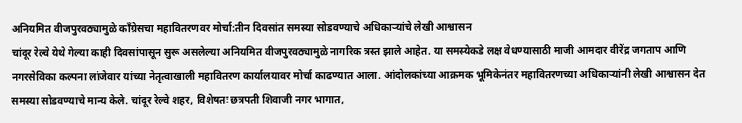अनियमित वीजपुरवठ्यामुळे काँग्रेसचा महावितरणवर मोर्चा:तीन दिवसांत समस्या सोडवण्याचे अधिकाऱ्यांचे लेखी आश्वासन
चांदूर रेल्वे येथे गेल्या काही दिवसांपासून सुरू असलेल्या अनियमित वीजपुरवठ्यामुळे नागरिक त्रस्त झाले आहेत. या समस्येकडे लक्ष वेधण्यासाठी माजी आमदार वीरेंद्र जगताप आणि नगरसेविका कल्पना लांजेवार यांच्या नेतृत्वाखाली महावितरण कार्यालयावर मोर्चा काढण्यात आला. आंदोलकांच्या आक्रमक भूमिकेनंतर महावितरणच्या अधिकाऱ्यांनी लेखी आश्वासन देत समस्या सोडवण्याचे मान्य केले. चांदूर रेल्वे शहर, विशेषतः छत्रपती शिवाजी नगर भागात,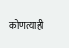कोणत्याही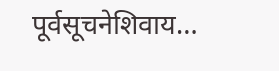पूर्वसूचनेशिवाय…